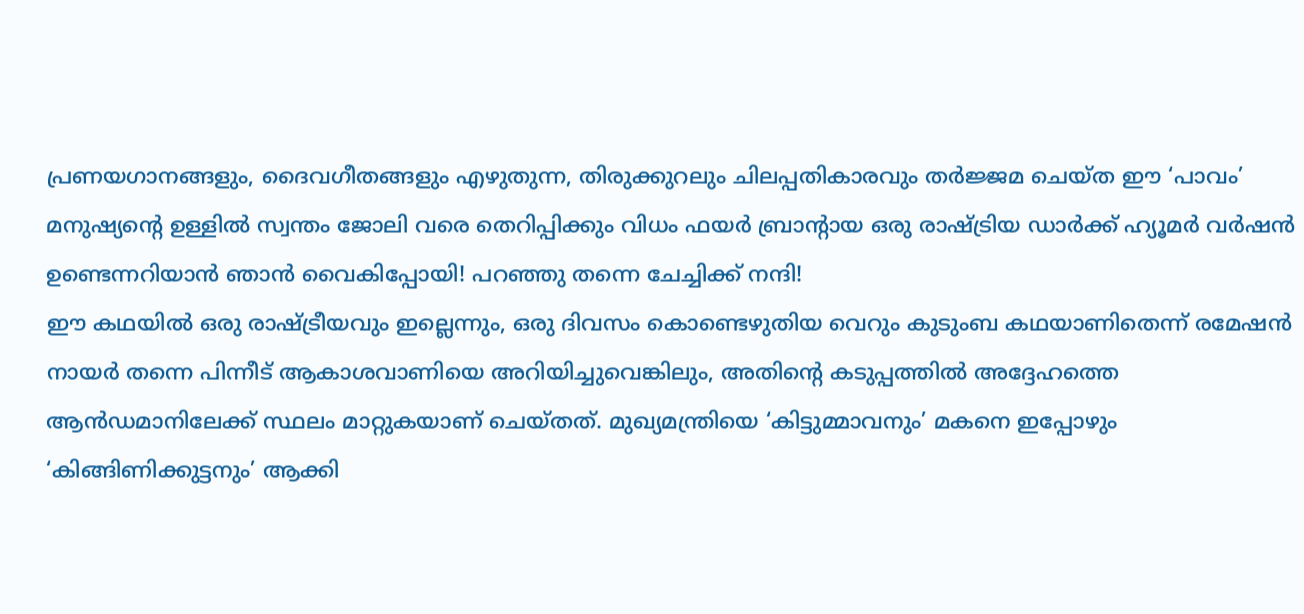പ്രണയഗാനങ്ങളും, ദൈവഗീതങ്ങളും എഴുതുന്ന, തിരുക്കുറലും ചിലപ്പതികാരവും തർജ്ജമ ചെയ്ത ഈ ‘പാവം’ മനുഷ്യന്റെ ഉള്ളിൽ സ്വന്തം ജോലി വരെ തെറിപ്പിക്കും വിധം ഫയർ ബ്രാന്റായ ഒരു രാഷ്ട്രിയ ഡാർക്ക് ഹ്യൂമർ വർഷൻ ഉണ്ടെന്നറിയാൻ ഞാൻ വൈകിപ്പോയി! പറഞ്ഞു തന്നെ ചേച്ചിക്ക് നന്ദി!
ഈ കഥയിൽ ഒരു രാഷ്ട്രീയവും ഇല്ലെന്നും, ഒരു ദിവസം കൊണ്ടെഴുതിയ വെറും കുടുംബ കഥയാണിതെന്ന് രമേഷൻ നായർ തന്നെ പിന്നീട് ആകാശവാണിയെ അറിയിച്ചുവെങ്കിലും, അതിന്റെ കടുപ്പത്തിൽ അദ്ദേഹത്തെ ആൻഡമാനിലേക്ക് സ്ഥലം മാറ്റുകയാണ് ചെയ്തത്. മുഖ്യമന്ത്രിയെ ‘കിട്ടുമ്മാവനും’ മകനെ ഇപ്പോഴും ‘കിങ്ങിണിക്കുട്ടനും’ ആക്കി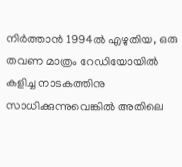നിർത്താൻ 1994ൽ എഴുതിയ, ഒരു തവണ മാത്രം റേഡിയോയിൽ കളിച്ച നാടകത്തിനു സാധിക്കുന്നുവെങ്കിൽ അതിലെ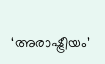‘അരാഷ്ട്രീയം’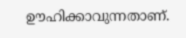ഊഹിക്കാവുന്നതാണ്.